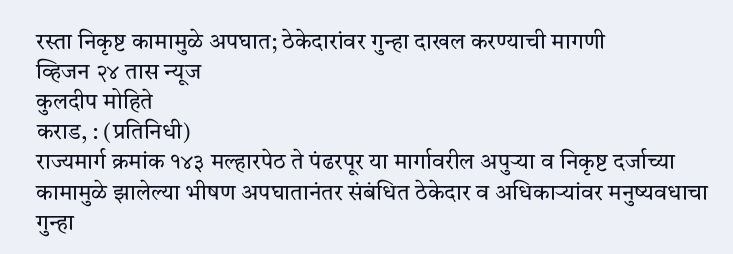रस्ता निकृष्ट कामामुळे अपघात; ठेकेदारांवर गुन्हा दाखल करण्याची मागणी
व्हिजन २४ तास न्यूज
कुलदीप मोहिते
कराड, : (प्रतिनिधी)
राज्यमार्ग क्रमांक १४३ मल्हारपेठ ते पंढरपूर या मार्गावरील अपुऱ्या व निकृष्ट दर्जाच्या कामामुळे झालेल्या भीषण अपघातानंतर संबंधित ठेकेदार व अधिकाऱ्यांवर मनुष्यवधाचा गुन्हा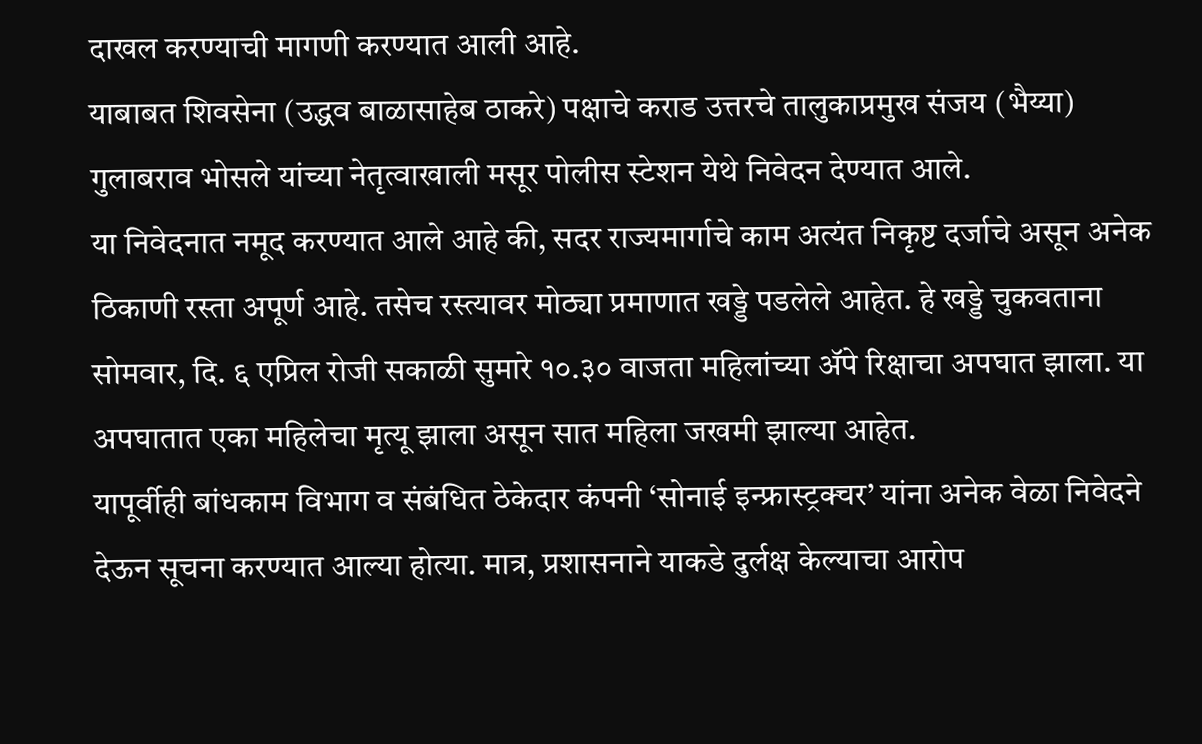दाखल करण्याची मागणी करण्यात आली आहे.
याबाबत शिवसेना (उद्धव बाळासाहेब ठाकरे) पक्षाचे कराड उत्तरचे तालुकाप्रमुख संजय (भैय्या) गुलाबराव भोसले यांच्या नेतृत्वाखाली मसूर पोलीस स्टेशन येथे निवेदन देण्यात आले.
या निवेदनात नमूद करण्यात आले आहे की, सदर राज्यमार्गाचे काम अत्यंत निकृष्ट दर्जाचे असून अनेक ठिकाणी रस्ता अपूर्ण आहे. तसेच रस्त्यावर मोठ्या प्रमाणात खड्डे पडलेले आहेत. हे खड्डे चुकवताना सोमवार, दि. ६ एप्रिल रोजी सकाळी सुमारे १०.३० वाजता महिलांच्या ॲपे रिक्षाचा अपघात झाला. या अपघातात एका महिलेचा मृत्यू झाला असून सात महिला जखमी झाल्या आहेत.
यापूर्वीही बांधकाम विभाग व संबंधित ठेकेदार कंपनी ‘सोनाई इन्फ्रास्ट्रक्चर’ यांना अनेक वेळा निवेदने देऊन सूचना करण्यात आल्या होत्या. मात्र, प्रशासनाने याकडे दुर्लक्ष केल्याचा आरोप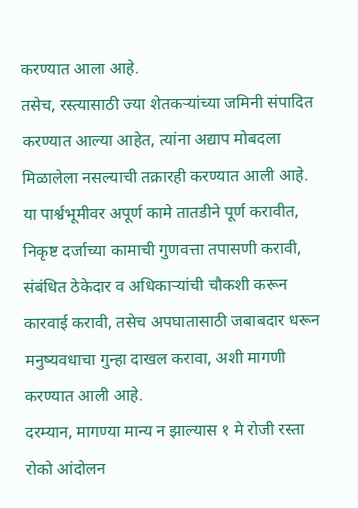करण्यात आला आहे.
तसेच, रस्त्यासाठी ज्या शेतकऱ्यांच्या जमिनी संपादित करण्यात आल्या आहेत, त्यांना अद्याप मोबदला मिळालेला नसल्याची तक्रारही करण्यात आली आहे.
या पार्श्वभूमीवर अपूर्ण कामे तातडीने पूर्ण करावीत, निकृष्ट दर्जाच्या कामाची गुणवत्ता तपासणी करावी, संबंधित ठेकेदार व अधिकाऱ्यांची चौकशी करून कारवाई करावी, तसेच अपघातासाठी जबाबदार धरून मनुष्यवधाचा गुन्हा दाखल करावा, अशी मागणी करण्यात आली आहे.
दरम्यान, मागण्या मान्य न झाल्यास १ मे रोजी रस्ता रोको आंदोलन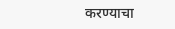करण्याचा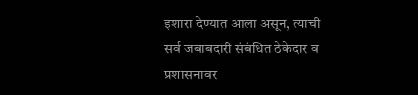इशारा देण्यात आला असून, त्याची सर्व जबाबदारी संबंधित ठेकेदार व प्रशासनावर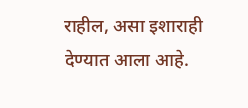राहील, असा इशाराही देण्यात आला आहे.